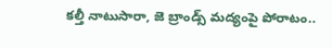కల్తీ నాటుసారా, జె బ్రాండ్స్ మద్యంపై పోరాటం..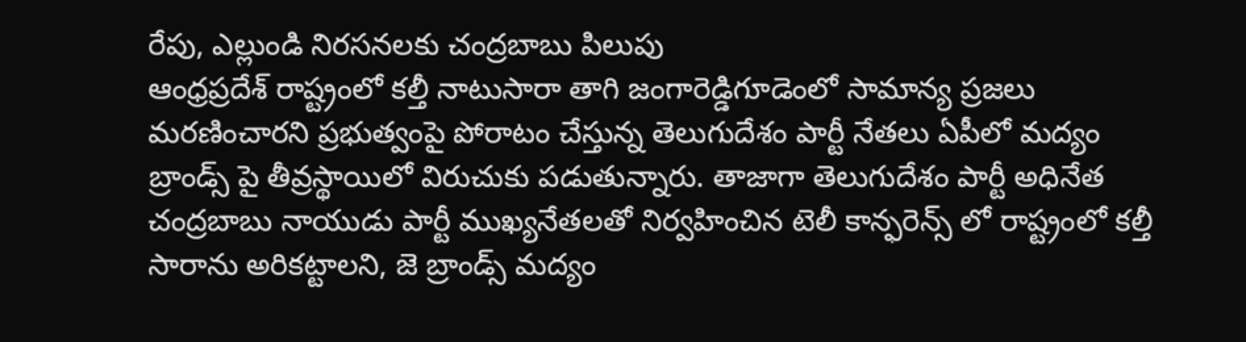రేపు, ఎల్లుండి నిరసనలకు చంద్రబాబు పిలుపు
ఆంధ్రప్రదేశ్ రాష్ట్రంలో కల్తీ నాటుసారా తాగి జంగారెడ్డిగూడెంలో సామాన్య ప్రజలు మరణించారని ప్రభుత్వంపై పోరాటం చేస్తున్న తెలుగుదేశం పార్టీ నేతలు ఏపీలో మద్యం బ్రాండ్స్ పై తీవ్రస్థాయిలో విరుచుకు పడుతున్నారు. తాజాగా తెలుగుదేశం పార్టీ అధినేత చంద్రబాబు నాయుడు పార్టీ ముఖ్యనేతలతో నిర్వహించిన టెలీ కాన్ఫరెన్స్ లో రాష్ట్రంలో కల్తీ సారాను అరికట్టాలని, జె బ్రాండ్స్ మద్యం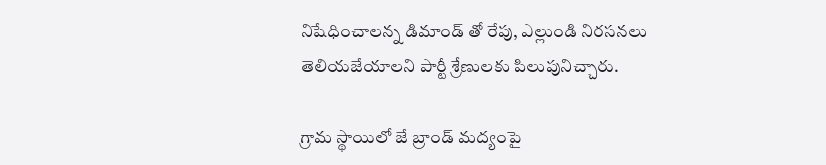నిషేధించాలన్న డిమాండ్ తో రేపు, ఎల్లుండి నిరసనలు తెలియజేయాలని పార్టీ శ్రేణులకు పిలుపునిచ్చారు.

గ్రామ స్థాయిలో జే బ్రాండ్ మద్యంపై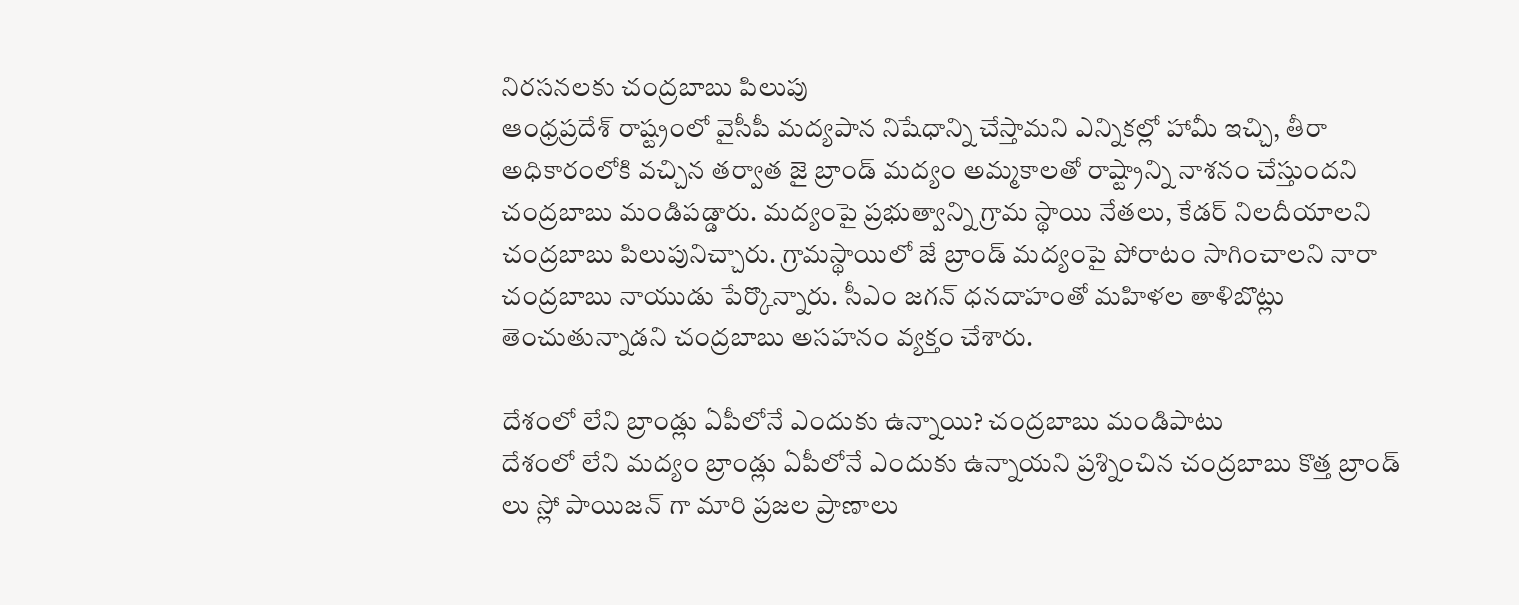నిరసనలకు చంద్రబాబు పిలుపు
ఆంధ్రప్రదేశ్ రాష్ట్రంలో వైసీపీ మద్యపాన నిషేధాన్ని చేస్తామని ఎన్నికల్లో హామీ ఇచ్చి, తీరా అధికారంలోకి వచ్చిన తర్వాత జై బ్రాండ్ మద్యం అమ్మకాలతో రాష్ట్రాన్ని నాశనం చేస్తుందని చంద్రబాబు మండిపడ్డారు. మద్యంపై ప్రభుత్వాన్ని గ్రామ స్థాయి నేతలు, కేడర్ నిలదీయాలని చంద్రబాబు పిలుపునిచ్చారు. గ్రామస్థాయిలో జే బ్రాండ్ మద్యంపై పోరాటం సాగించాలని నారా చంద్రబాబు నాయుడు పేర్కొన్నారు. సీఎం జగన్ ధనదాహంతో మహిళల తాళిబొట్లు తెంచుతున్నాడని చంద్రబాబు అసహనం వ్యక్తం చేశారు.

దేశంలో లేని బ్రాండ్లు ఏపీలోనే ఎందుకు ఉన్నాయి? చంద్రబాబు మండిపాటు
దేశంలో లేని మద్యం బ్రాండ్లు ఏపీలోనే ఎందుకు ఉన్నాయని ప్రశ్నించిన చంద్రబాబు కొత్త బ్రాండ్ లు స్లో పాయిజన్ గా మారి ప్రజల ప్రాణాలు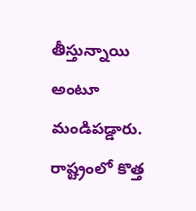తీస్తున్నాయి అంటూ మండిపడ్డారు. రాష్ట్రంలో కొత్త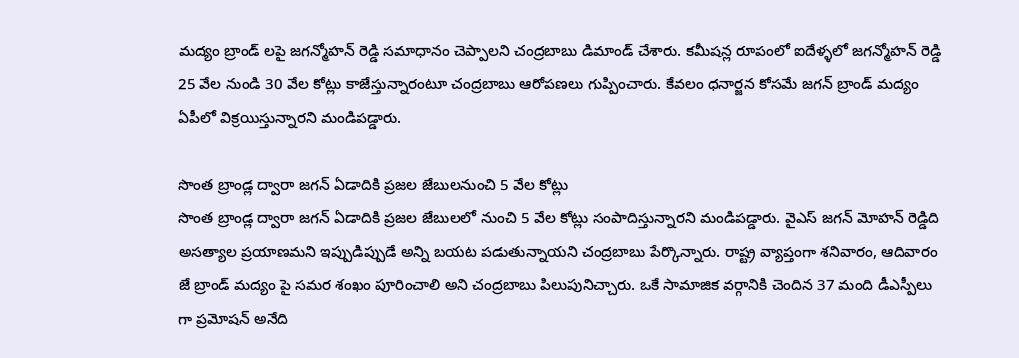మద్యం బ్రాండ్ లపై జగన్మోహన్ రెడ్డి సమాధానం చెప్పాలని చంద్రబాబు డిమాండ్ చేశారు. కమీషన్ల రూపంలో ఐదేళ్ళలో జగన్మోహన్ రెడ్డి 25 వేల నుండి 30 వేల కోట్లు కాజేస్తున్నారంటూ చంద్రబాబు ఆరోపణలు గుప్పించారు. కేవలం ధనార్జన కోసమే జగన్ బ్రాండ్ మద్యం ఏపీలో విక్రయిస్తున్నారని మండిపడ్డారు.

సొంత బ్రాండ్ల ద్వారా జగన్ ఏడాదికి ప్రజల జేబులనుంచి 5 వేల కోట్లు
సొంత బ్రాండ్ల ద్వారా జగన్ ఏడాదికి ప్రజల జేబులలో నుంచి 5 వేల కోట్లు సంపాదిస్తున్నారని మండిపడ్డారు. వైఎస్ జగన్ మోహన్ రెడ్డిది అసత్యాల ప్రయాణమని ఇప్పుడిప్పుడే అన్ని బయట పడుతున్నాయని చంద్రబాబు పేర్కొన్నారు. రాష్ట్ర వ్యాప్తంగా శనివారం, ఆదివారం జే బ్రాండ్ మద్యం పై సమర శంఖం పూరించాలి అని చంద్రబాబు పిలుపునిచ్చారు. ఒకే సామాజిక వర్గానికి చెందిన 37 మంది డీఎస్పీలు గా ప్రమోషన్ అనేది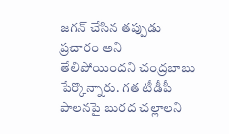జగన్ చేసిన తప్పుడు ప్రచారం అని తేలిపోయిందని చంద్రబాబు పేర్కొన్నారు. గత టీడీపీ పాలనపై బురద చల్లాలని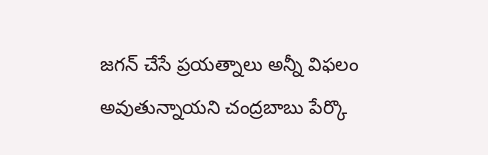జగన్ చేసే ప్రయత్నాలు అన్నీ విఫలం అవుతున్నాయని చంద్రబాబు పేర్కొ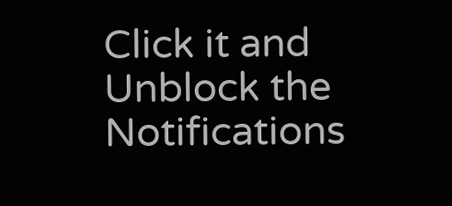Click it and Unblock the Notifications